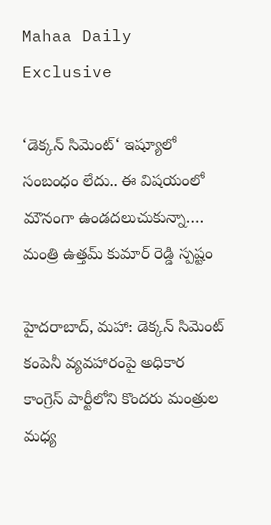Mahaa Daily Exclusive

‘డెక్కన్ సిమెంట్‘ ఇష్యూలో సంబంధం లేదు.. ఈ విషయంలో మౌనంగా ఉండదలుచుకున్నా…. మంత్రి ఉత్తమ్ కుమార్ రెడ్డి స్పష్టం

హైదరాబాద్, మహా: డెక్కన్ సిమెంట్ కంపెనీ వ్యవహారంపై అధికార కాంగ్రెస్ పార్టీలోని కొందరు మంత్రుల మధ్య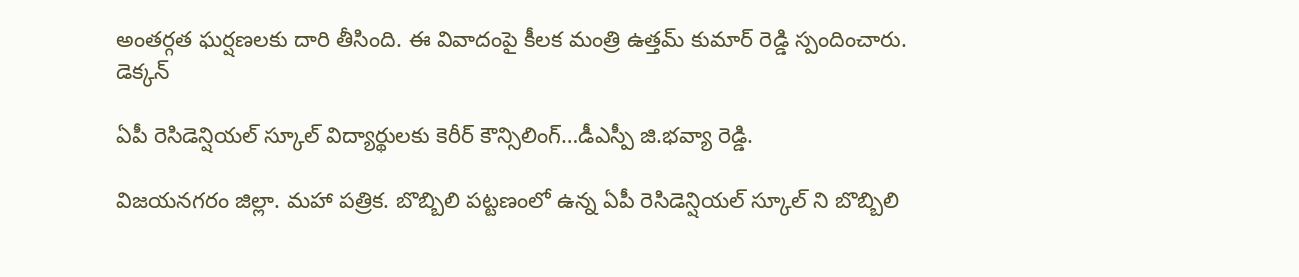అంతర్గత ఘర్షణలకు దారి తీసింది. ఈ వివాదంపై కీలక మంత్రి ఉత్తమ్ కుమార్ రెడ్డి స్పందించారు. డెక్కన్

ఏపీ రెసిడెన్షియల్ స్కూల్ విద్యార్థులకు కెరీర్ కౌన్సిలింగ్…డీఎస్పీ జి.భవ్యా రెడ్డి.

విజయనగరం జిల్లా. మహా పత్రిక. బొబ్బిలి పట్టణంలో ఉన్న ఏపీ రెసిడెన్షియల్ స్కూల్ ని బొబ్బిలి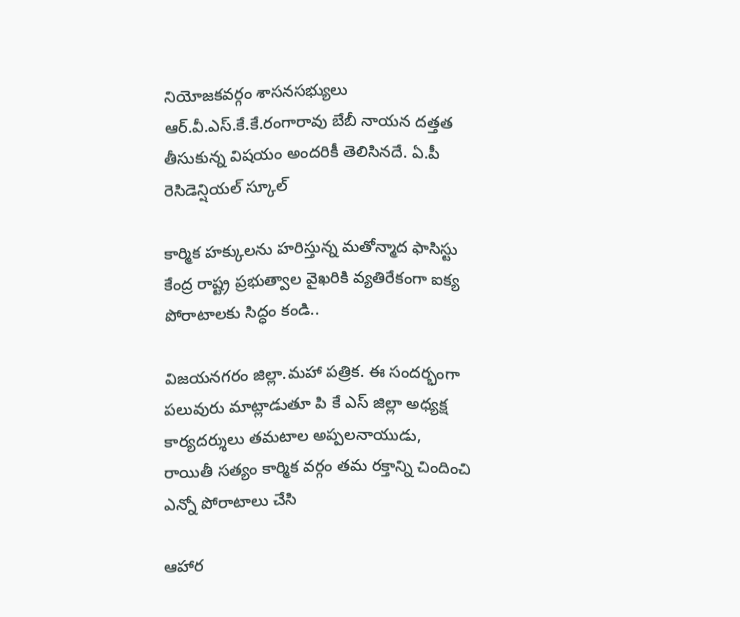నియోజకవర్గం శాసనసభ్యులు ఆర్.వీ.ఎస్.కే.కే.రంగారావు బేబీ నాయన దత్తత తీసుకున్న విషయం అందరికీ తెలిసినదే. ఏ.పీ రెసిడెన్షియల్ స్కూల్

కార్మిక హక్కులను హరిస్తున్న మతోన్మాద ఫాసిస్టు కేంద్ర రాష్ట్ర ప్రభుత్వాల వైఖరికి వ్యతిరేకంగా ఐక్య పోరాటాలకు సిద్ధం కండి..

విజయనగరం జిల్లా.మహా పత్రిక. ఈ సందర్భంగా పలువురు మాట్లాడుతూ పి కే ఎస్ జిల్లా అధ్యక్ష కార్యదర్శులు తమటాల అప్పలనాయుడు, రాయితీ సత్యం కార్మిక వర్గం తమ రక్తాన్ని చిందించి ఎన్నో పోరాటాలు చేసి

ఆహార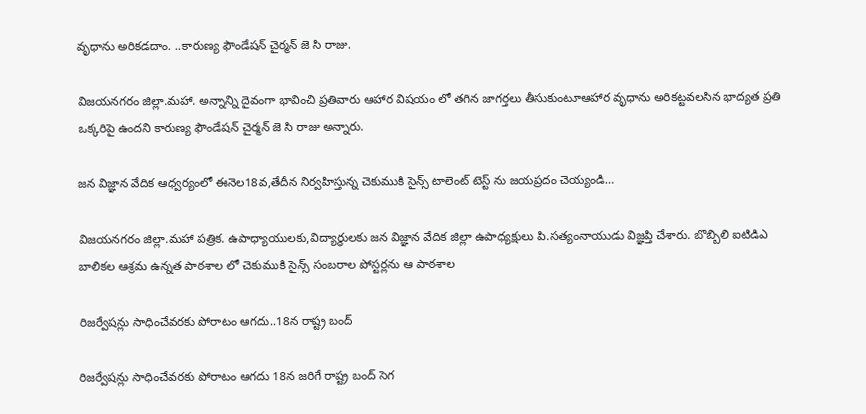వృధాను అరికడదాం. ..కారుణ్య ఫౌండేషన్ చైర్మన్ జె సి రాజు.

విజయనగరం జిల్లా.మహా. అన్నాన్ని దైవంగా భావించి ప్రతివారు ఆహార విషయం లో తగిన జాగర్తలు తీసుకుంటూఆహార వృధాను అరికట్టవలసిన భాద్యత ప్రతి ఒక్కరిపై ఉందని కారుణ్య ఫౌండేషన్ చైర్మన్ జె సి రాజు అన్నారు.

జన విజ్ఞాన వేదిక ఆధ్వర్యంలో ఈనెల18వ,తేదీన నిర్వహిస్తున్న చెకుముకి సైన్స్ టాలెంట్ టెస్ట్ ను జయప్రదం చెయ్యండి…

విజయనగరం జిల్లా.మహా పత్రిక. ఉపాధ్యాయులకు,విద్యార్థులకు జన విజ్ఞాన వేదిక జిల్లా ఉపాధ్యక్షులు పి.సత్యంనాయుడు విజ్ఞప్తి చేశారు. బొబ్బిలి ఐటిడిఎ బాలికల ఆశ్రమ ఉన్నత పాఠశాల లో చెకుముకి సైన్స్ సంబరాల పోస్టర్లను ఆ పాఠశాల

రిజర్వేషన్లు సాధించేవరకు పోరాటం ఆగదు..18న రాష్ట్ర బంద్

రిజర్వేషన్లు సాధించేవరకు పోరాటం ఆగదు 18న జరిగే రాష్ట్ర బంద్ సెగ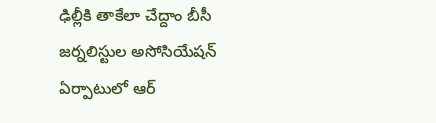ఢిల్లీకి తాకేలా చేద్దాం బీసీ జర్నలిస్టుల అసోసియేషన్ ఏర్పాటులో ఆర్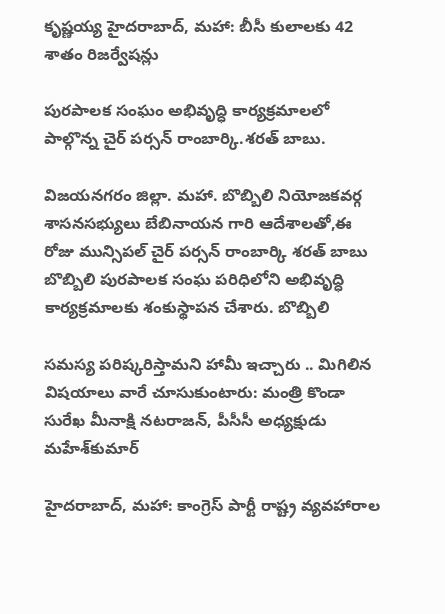కృష్ణయ్య హైదరాబాద్, మహా: బీసీ కులాలకు 42 శాతం రిజర్వేషన్లు

పురపాలక సంఘం అభివృద్ధి కార్యక్రమాలలో పాల్గొన్న చైర్ పర్సన్ రాంబార్కి.శరత్ బాబు.

విజయనగరం జిల్లా. మహా. బొబ్బిలి నియోజకవర్గ శాసనసభ్యులు బేబినాయన గారి ఆదేశాలతో,ఈ రోజు మున్సిపల్ చైర్ పర్సన్ రాంబార్కి శరత్ బాబు బొబ్బిలి పురపాలక సంఘ పరిధిలోని అభివృద్ధి కార్యక్రమాలకు శంకుస్థాపన చేశారు. బొబ్బిలి

సమస్య పరిష్కరిస్తామని హామీ ఇచ్చారు .. మిగిలిన విషయాలు వారే చూసుకుంటారు: మంత్రి కొండా సురేఖ మీనాక్షి నటరాజన్‌, పీసీసీ అధ్యక్షుడు మహేశ్‌కుమార్‌

హైదరాబాద్, మహా: కాంగ్రెస్‌ పార్టీ రాష్ట్ర వ్యవహారాల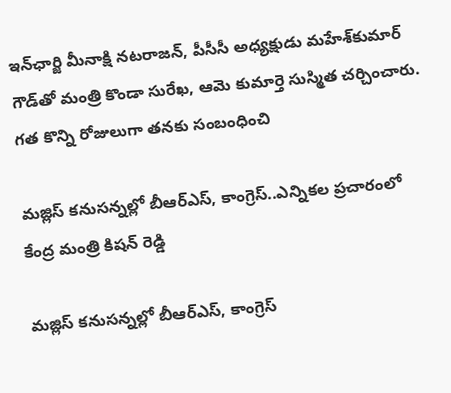ఇన్‌ఛార్జి మీనాక్షి నటరాజన్‌, పీసీసీ అధ్యక్షుడు మహేశ్‌కుమార్‌ గౌడ్‌తో మంత్రి కొండా సురేఖ, ఆమె కుమార్తె సుస్మిత చర్చించారు. గత కొన్ని రోజులుగా తనకు సంబంధించి

మజ్లిస్ కనుసన్నల్లో బీఆర్ఎస్, కాంగ్రెస్..ఎన్నికల ప్రచారంలో కేంద్ర మంత్రి కిషన్ రెడ్డి

మజ్లిస్ కనుసన్నల్లో బీఆర్ఎస్, కాంగ్రెస్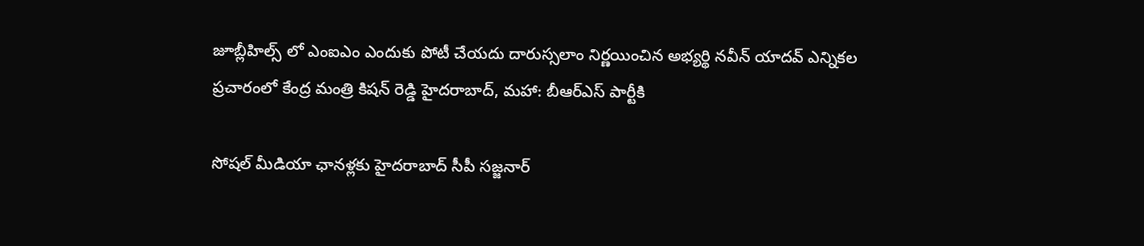జూబ్లీహిల్స్ లో ఎంఐఎం ఎందుకు పోటీ చేయదు దారుస్సలాం నిర్ణయించిన అభ్యర్థి నవీన్ యాదవ్ ఎన్నికల ప్రచారంలో కేంద్ర మంత్రి కిషన్ రెడ్డి హైదరాబాద్, మహా: బీఆర్ఎస్ పార్టీకి

సోషల్ మీడియా ఛానళ్లకు హైదరాబాద్ సీపీ సజ్జనార్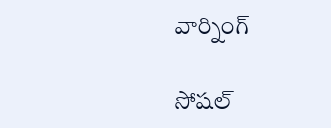వార్నింగ్

సోషల్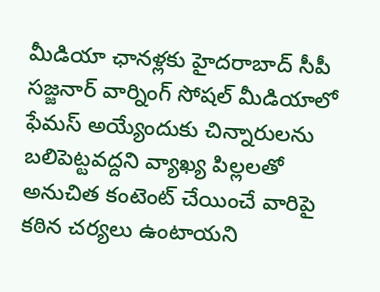మీడియా ఛానళ్లకు హైదరాబాద్ సీపీ సజ్జనార్ వార్నింగ్ సోషల్ మీడియాలో ఫేమస్ అయ్యేందుకు చిన్నారులను బలిపెట్టవద్దని వ్యాఖ్య పిల్లలతో అనుచిత కంటెంట్ చేయించే వారిపై కఠిన చర్యలు ఉంటాయని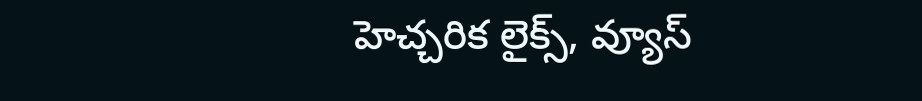హెచ్చరిక లైక్స్, వ్యూస్